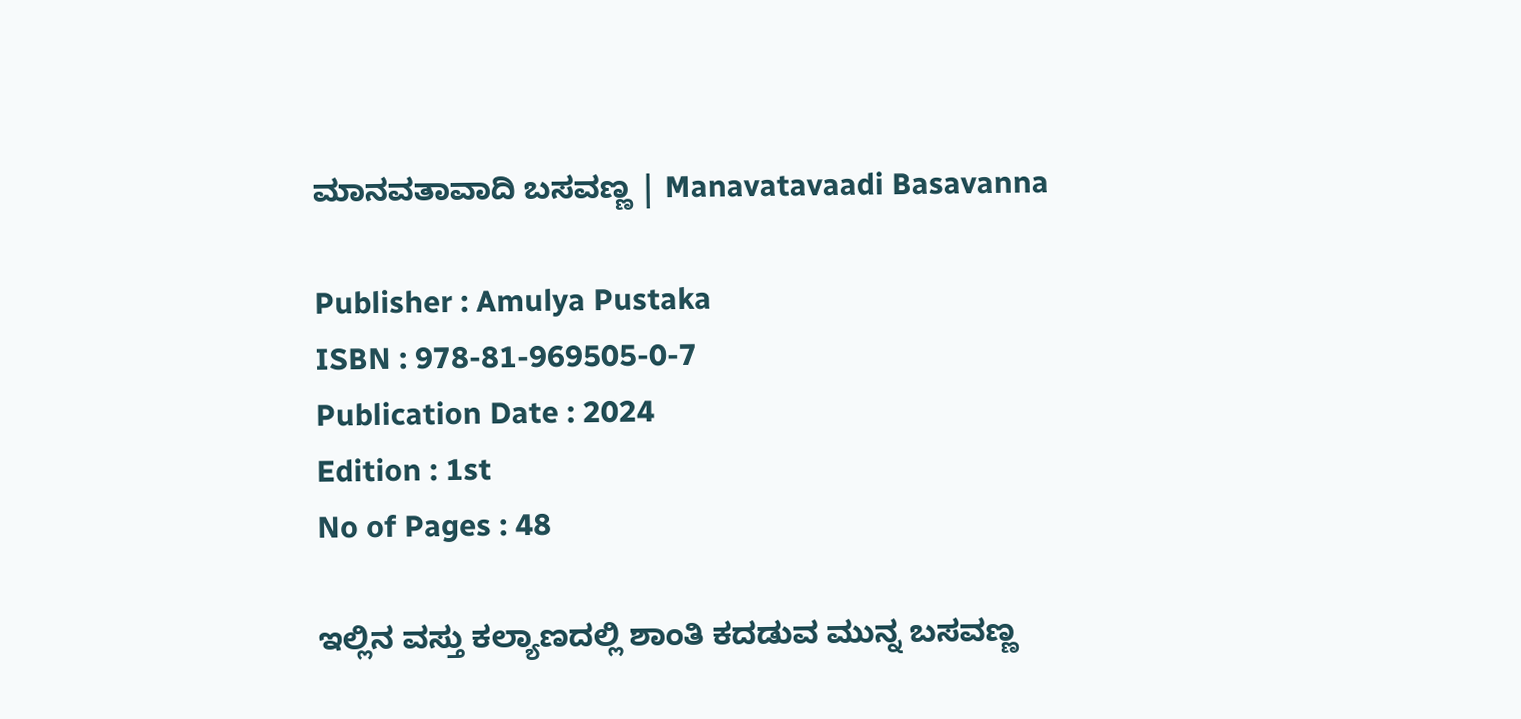ಮಾನವತಾವಾದಿ ಬಸವಣ್ಣ | Manavatavaadi Basavanna

Publisher : Amulya Pustaka
ISBN : 978-81-969505-0-7
Publication Date : 2024
Edition : 1st
No of Pages : 48

ಇಲ್ಲಿನ ವಸ್ತು ಕಲ್ಯಾಣದಲ್ಲಿ ಶಾಂತಿ ಕದಡುವ ಮುನ್ನ ಬಸವಣ್ಣ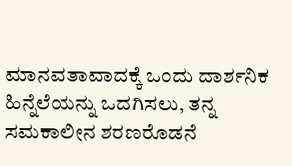ಮಾನವತಾವಾದಕ್ಕೆ ಒಂದು ದಾರ್ಶನಿಕ ಹಿನ್ನೆಲೆಯನ್ನು ಒದಗಿಸಲು, ತನ್ನ ಸಮಕಾಲೀನ ಶರಣರೊಡನೆ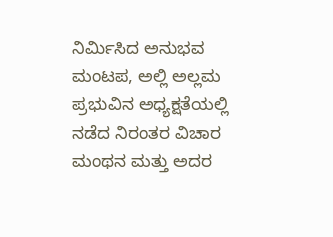ನಿರ್ಮಿಸಿದ ಅನುಭವ ಮಂಟಪ, ಅಲ್ಲಿ ಅಲ್ಲಮ ಪ್ರಭುವಿನ ಅಧ್ಯಕ್ಷತೆಯಲ್ಲಿ ನಡೆದ ನಿರಂತರ ವಿಚಾರ ಮಂಥನ ಮತ್ತು ಅದರ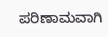ಪರಿಣಾಮವಾಗಿ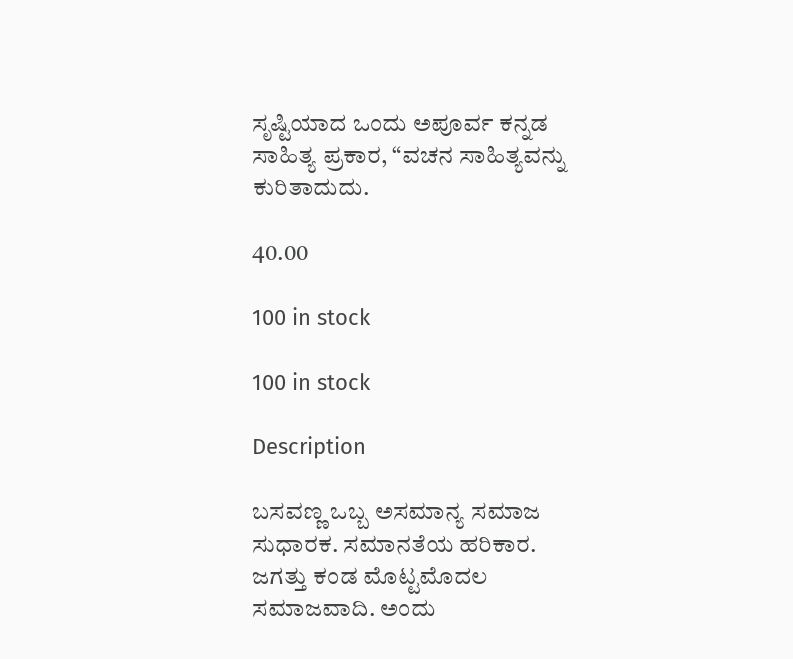ಸೃಷ್ಟಿಯಾದ ಒಂದು ಅಪೂರ್ವ ಕನ್ನಡ ಸಾಹಿತ್ಯ ಪ್ರಕಾರ, “ವಚನ ಸಾಹಿತ್ಯವನ್ನು ಕುರಿತಾದುದು.

40.00

100 in stock

100 in stock

Description

ಬಸವಣ್ಣ ಒಬ್ಬ ಅಸಮಾನ್ಯ ಸಮಾಜ ಸುಧಾರಕ. ಸಮಾನತೆಯ ಹರಿಕಾರ. ಜಗತ್ತು ಕಂಡ ಮೊಟ್ಟಮೊದಲ ಸಮಾಜವಾದಿ. ಅಂದು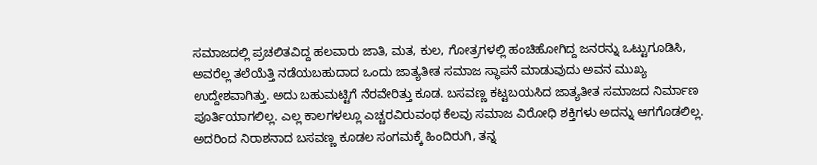ಸಮಾಜದಲ್ಲಿ ಪ್ರಚಲಿತವಿದ್ದ ಹಲವಾರು ಜಾತಿ, ಮತ, ಕುಲ, ಗೋತ್ರಗಳಲ್ಲಿ ಹಂಚಿಹೋಗಿದ್ದ ಜನರನ್ನು ಒಟ್ಟುಗೂಡಿಸಿ, ಅವರೆಲ್ಲ ತಲೆಯೆತ್ತಿ ನಡೆಯಬಹುದಾದ ಒಂದು ಜಾತ್ಯತೀತ ಸಮಾಜ ಸ್ಥಾಪನೆ ಮಾಡುವುದು ಅವನ ಮುಖ್ಯ ಉದ್ದೇಶವಾಗಿತ್ತು. ಅದು ಬಹುಮಟ್ಟಿಗೆ ನೆರವೇರಿತ್ತು ಕೂಡ. ಬಸವಣ್ಣ ಕಟ್ಟಬಯಸಿದ ಜಾತ್ಯತೀತ ಸಮಾಜದ ನಿರ್ಮಾಣ ಪೂರ್ತಿಯಾಗಲಿಲ್ಲ. ಎಲ್ಲ ಕಾಲಗಳಲ್ಲೂ ಎಚ್ಚರವಿರುವಂಥ ಕೆಲವು ಸಮಾಜ ವಿರೋಧಿ ಶಕ್ತಿಗಳು ಅದನ್ನು ಆಗಗೊಡಲಿಲ್ಲ. ಅದರಿಂದ ನಿರಾಶನಾದ ಬಸವಣ್ಣ ಕೂಡಲ ಸಂಗಮಕ್ಕೆ ಹಿಂದಿರುಗಿ, ತನ್ನ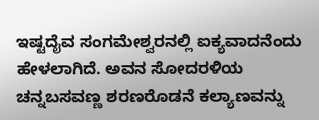ಇಷ್ಟದೈವ ಸಂಗಮೇಶ್ವರನಲ್ಲಿ ಐಕ್ಯವಾದನೆಂದು ಹೇಳಲಾಗಿದೆ. ಅವನ ಸೋದರಳಿಯ ಚನ್ನಬಸವಣ್ಣ ಶರಣರೊಡನೆ ಕಲ್ಯಾಣವನ್ನು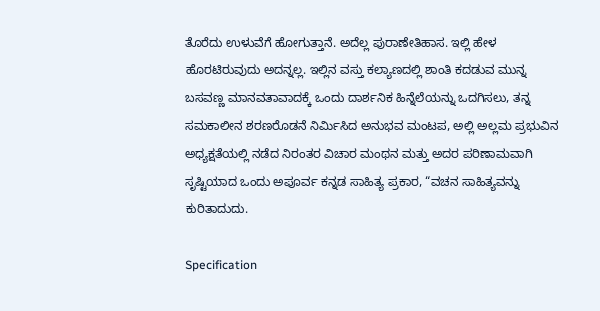ತೊರೆದು ಉಳುವೆಗೆ ಹೋಗುತ್ತಾನೆ. ಅದೆಲ್ಲ ಪುರಾಣೇತಿಹಾಸ. ಇಲ್ಲಿ ಹೇಳ ಹೊರಟಿರುವುದು ಅದನ್ನಲ್ಲ. ಇಲ್ಲಿನ ವಸ್ತು ಕಲ್ಯಾಣದಲ್ಲಿ ಶಾಂತಿ ಕದಡುವ ಮುನ್ನ ಬಸವಣ್ಣ ಮಾನವತಾವಾದಕ್ಕೆ ಒಂದು ದಾರ್ಶನಿಕ ಹಿನ್ನೆಲೆಯನ್ನು ಒದಗಿಸಲು, ತನ್ನ ಸಮಕಾಲೀನ ಶರಣರೊಡನೆ ನಿರ್ಮಿಸಿದ ಅನುಭವ ಮಂಟಪ, ಅಲ್ಲಿ ಅಲ್ಲಮ ಪ್ರಭುವಿನ ಅಧ್ಯಕ್ಷತೆಯಲ್ಲಿ ನಡೆದ ನಿರಂತರ ವಿಚಾರ ಮಂಥನ ಮತ್ತು ಅದರ ಪರಿಣಾಮವಾಗಿ ಸೃಷ್ಟಿಯಾದ ಒಂದು ಅಪೂರ್ವ ಕನ್ನಡ ಸಾಹಿತ್ಯ ಪ್ರಕಾರ, “ವಚನ ಸಾಹಿತ್ಯವನ್ನು ಕುರಿತಾದುದು.

Specification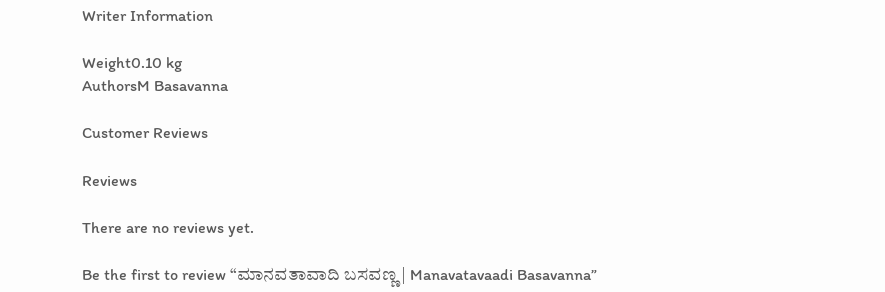Writer Information

Weight0.10 kg
AuthorsM Basavanna

Customer Reviews

Reviews

There are no reviews yet.

Be the first to review “ಮಾನವತಾವಾದಿ ಬಸವಣ್ಣ | Manavatavaadi Basavanna”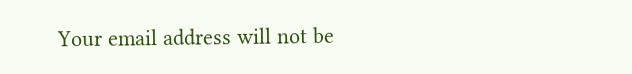Your email address will not be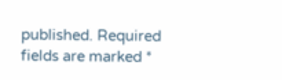published. Required fields are marked *